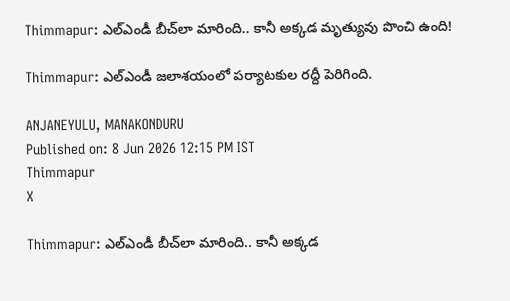Thimmapur: ఎల్‌ఎండీ బీచ్‌లా మారింది.. కానీ అక్కడ మృత్యువు పొంచి ఉంది!

Thimmapur: ఎల్‌ఎండీ జలాశయంలో పర్యాటకుల రద్దీ పెరిగింది.

ANJANEYULU, MANAKONDURU
Published on: 8 Jun 2026 12:15 PM IST
Thimmapur
X

Thimmapur: ఎల్‌ఎండీ బీచ్‌లా మారింది.. కానీ అక్కడ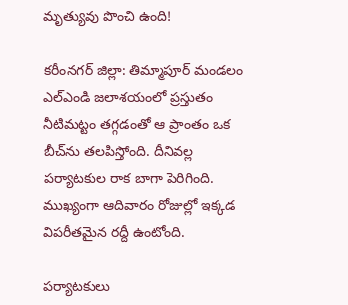మృత్యువు పొంచి ఉంది!

కరీంనగర్ జిల్లా: తిమ్మాపూర్ మండలం ఎల్ఎండి జలాశయంలో ప్రస్తుతం నీటిమట్టం తగ్గడంతో ఆ ప్రాంతం ఒక బీచ్‌ను తలపిస్తోంది. దీనివల్ల పర్యాటకుల రాక బాగా పెరిగింది. ముఖ్యంగా ఆదివారం రోజుల్లో ఇక్కడ విపరీతమైన రద్దీ ఉంటోంది.

పర్యాటకులు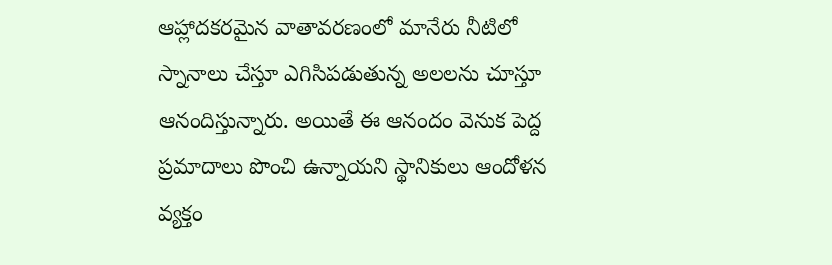ఆహ్లాదకరమైన వాతావరణంలో మానేరు నీటిలో స్నానాలు చేస్తూ ఎగిసిపడుతున్న అలలను చూస్తూ ఆనందిస్తున్నారు. అయితే ఈ ఆనందం వెనుక పెద్ద ప్రమాదాలు పొంచి ఉన్నాయని స్థానికులు ఆందోళన వ్యక్తం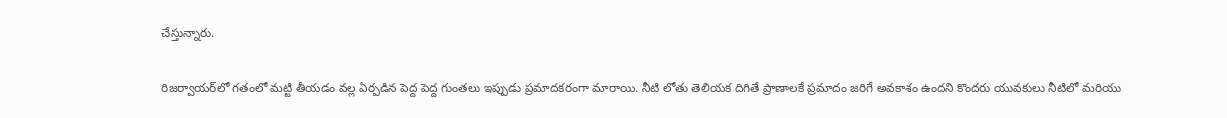చేస్తున్నారు.

రిజర్వాయర్‌లో గతంలో మట్టి తీయడం వల్ల ఏర్పడిన పెద్ద పెద్ద గుంతలు ఇప్పుడు ప్రమాదకరంగా మారాయి. నీటి లోతు తెలియక దిగితే ప్రాణాలకే ప్రమాదం జరిగే అవకాశం ఉందని కొందరు యువకులు నీటిలో మరియు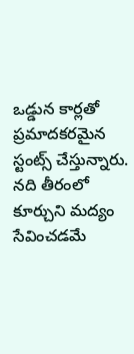ఒడ్డున కార్లతో ప్రమాదకరమైన స్టంట్స్ చేస్తున్నారు. నది తీరంలో కూర్చుని మద్యం సేవించడమే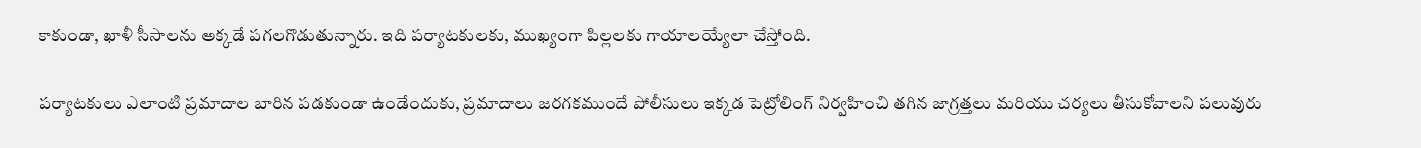కాకుండా, ఖాళీ సీసాలను అక్కడే పగలగొడుతున్నారు. ఇది పర్యాటకులకు, ముఖ్యంగా పిల్లలకు గాయాలయ్యేలా చేస్తోంది.

పర్యాటకులు ఎలాంటి ప్రమాదాల బారిన పడకుండా ఉండేందుకు, ప్రమాదాలు జరగకముందే పోలీసులు ఇక్కడ పెట్రోలింగ్ నిర్వహించి తగిన జాగ్రత్తలు మరియు చర్యలు తీసుకోవాలని పలువురు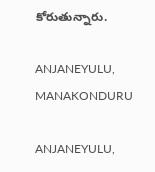కోరుతున్నారు.

ANJANEYULU, MANAKONDURU

ANJANEYULU,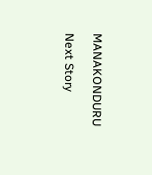MANAKONDURU

Next Story